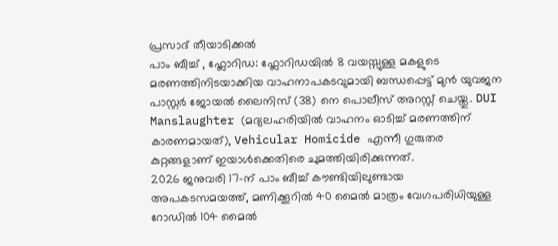പ്രസാദ് തീയാടിക്കൽ
പാം ബീച്ച് , ഫ്ലോറിഡ: ഫ്ലോറിഡയിൽ 8 വയസ്സുള്ള മകളുടെ മരണത്തിനിടയാക്കിയ വാഹനാപകടവുമായി ബന്ധപ്പെട്ട് മുൻ യുവജന പാസ്റ്റർ ജോയൽ ലൈനിസ് (38) നെ പൊലീസ് അറസ്റ്റ് ചെയ്തു. DUI Manslaughter (മദ്യലഹരിയിൽ വാഹനം ഓടിച്ച് മരണത്തിന് കാരണമായത്), Vehicular Homicide എന്നീ ഗുരുതര കുറ്റങ്ങളാണ് ഇയാൾക്കെതിരെ ചുമത്തിയിരിക്കുന്നത്.
2026 ജനുവരി 17-ന് പാം ബീച്ച് കൗണ്ടിയിലുണ്ടായ അപകടസമയത്ത്, മണിക്കൂറിൽ 40 മൈൽ മാത്രം വേഗപരിധിയുള്ള റോഡിൽ 104 മൈൽ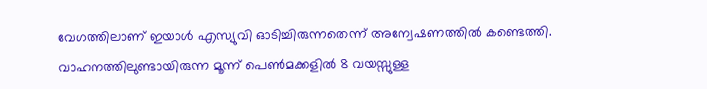വേഗത്തിലാണ് ഇയാൾ എസ്യുവി ഓടിച്ചിരുന്നതെന്ന് അന്വേഷണത്തിൽ കണ്ടെത്തി. വാഹനത്തിലുണ്ടായിരുന്ന മൂന്ന് പെൺമക്കളിൽ 8 വയസ്സുള്ള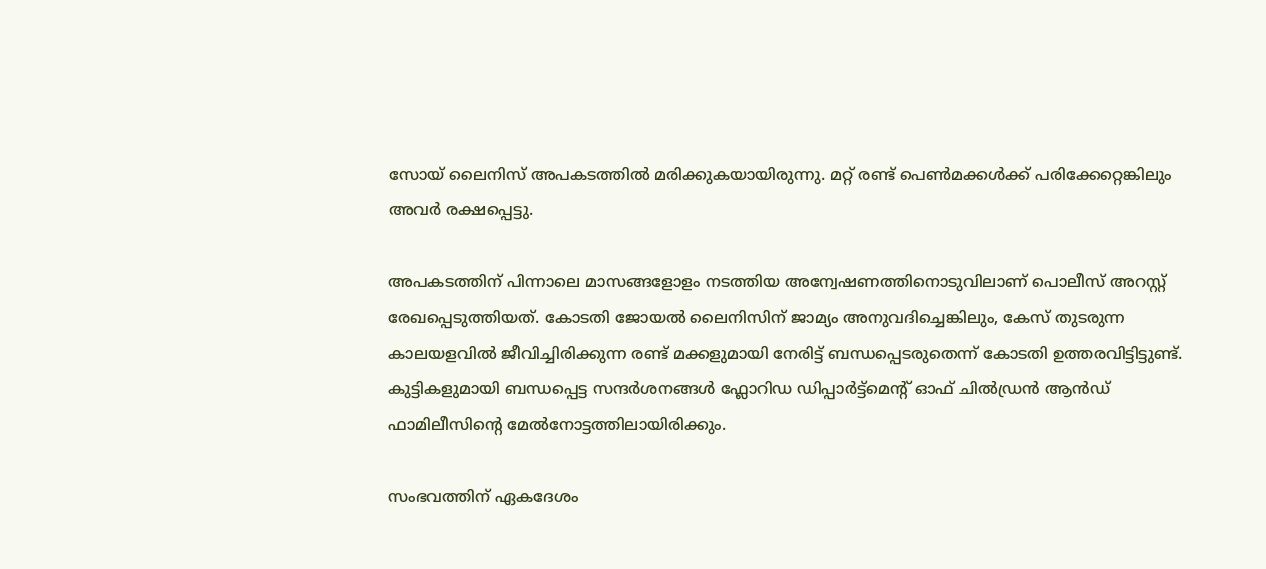സോയ് ലൈനിസ് അപകടത്തിൽ മരിക്കുകയായിരുന്നു. മറ്റ് രണ്ട് പെൺമക്കൾക്ക് പരിക്കേറ്റെങ്കിലും അവർ രക്ഷപ്പെട്ടു.

അപകടത്തിന് പിന്നാലെ മാസങ്ങളോളം നടത്തിയ അന്വേഷണത്തിനൊടുവിലാണ് പൊലീസ് അറസ്റ്റ് രേഖപ്പെടുത്തിയത്. കോടതി ജോയൽ ലൈനിസിന് ജാമ്യം അനുവദിച്ചെങ്കിലും, കേസ് തുടരുന്ന കാലയളവിൽ ജീവിച്ചിരിക്കുന്ന രണ്ട് മക്കളുമായി നേരിട്ട് ബന്ധപ്പെടരുതെന്ന് കോടതി ഉത്തരവിട്ടിട്ടുണ്ട്. കുട്ടികളുമായി ബന്ധപ്പെട്ട സന്ദർശനങ്ങൾ ഫ്ലോറിഡ ഡിപ്പാർട്ട്മെന്റ് ഓഫ് ചിൽഡ്രൻ ആൻഡ് ഫാമിലീസിന്റെ മേൽനോട്ടത്തിലായിരിക്കും.

സംഭവത്തിന് ഏകദേശം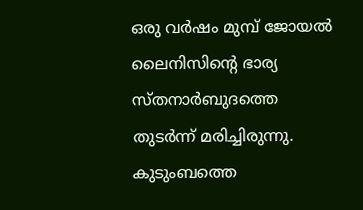ഒരു വർഷം മുമ്പ് ജോയൽ ലൈനിസിന്റെ ഭാര്യ സ്തനാർബുദത്തെ തുടർന്ന് മരിച്ചിരുന്നു. കുടുംബത്തെ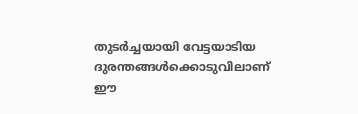തുടർച്ചയായി വേട്ടയാടിയ ദുരന്തങ്ങൾക്കൊടുവിലാണ് ഈ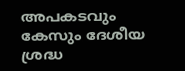അപകടവും കേസും ദേശീയ ശ്രദ്ധ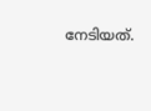നേടിയത്.